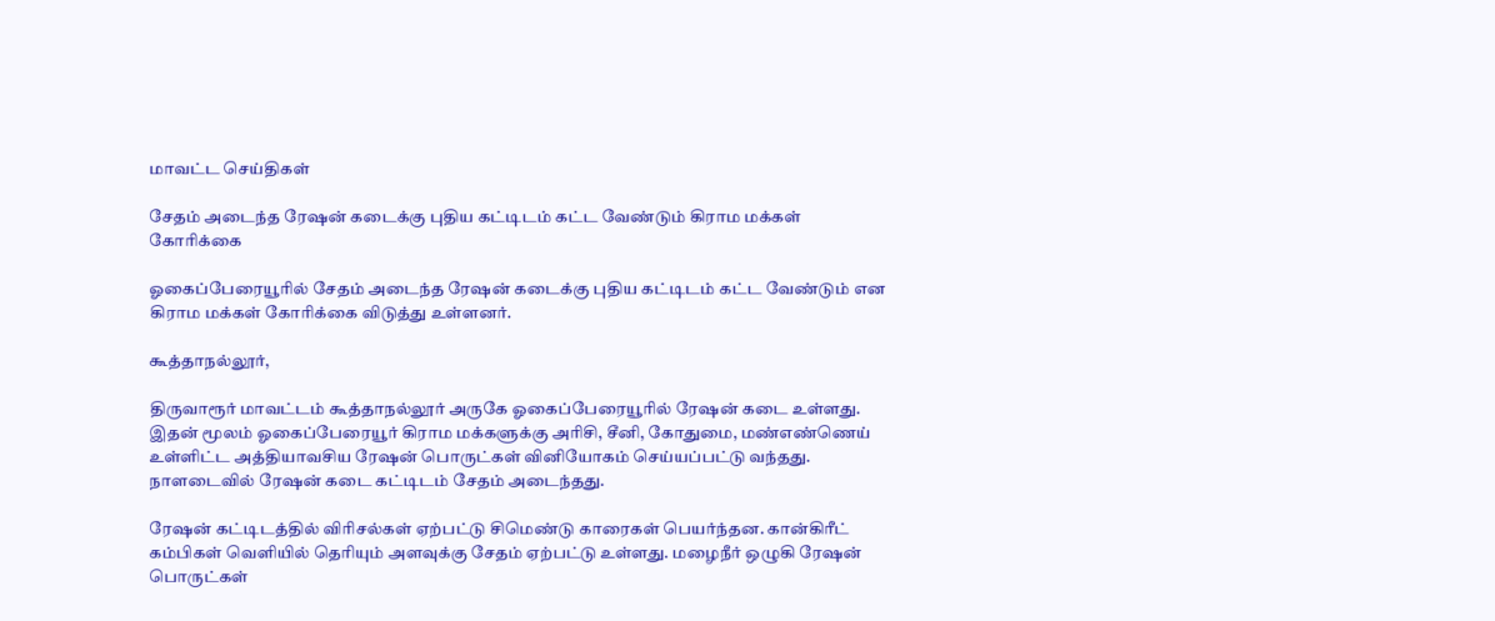மாவட்ட செய்திகள்

சேதம் அடைந்த ரேஷன் கடைக்கு புதிய கட்டிடம் கட்ட வேண்டும் கிராம மக்கள் கோரிக்கை

ஓகைப்பேரையூரில் சேதம் அடைந்த ரேஷன் கடைக்கு புதிய கட்டிடம் கட்ட வேண்டும் என கிராம மக்கள் கோரிக்கை விடுத்து உள்ளனர்.

கூத்தாநல்லூர்,

திருவாரூர் மாவட்டம் கூத்தாநல்லூர் அருகே ஓகைப்பேரையூரில் ரேஷன் கடை உள்ளது. இதன் மூலம் ஓகைப்பேரையூர் கிராம மக்களுக்கு அரிசி, சீனி, கோதுமை, மண்எண்ணெய் உள்ளிட்ட அத்தியாவசிய ரேஷன் பொருட்கள் வினியோகம் செய்யப்பட்டு வந்தது. நாளடைவில் ரேஷன் கடை கட்டிடம் சேதம் அடைந்தது.

ரேஷன் கட்டிடத்தில் விரிசல்கள் ஏற்பட்டு சிமெண்டு காரைகள் பெயர்ந்தன. கான்கிரீட் கம்பிகள் வெளியில் தெரியும் அளவுக்கு சேதம் ஏற்பட்டு உள்ளது. மழைநீர் ஒழுகி ரேஷன் பொருட்கள்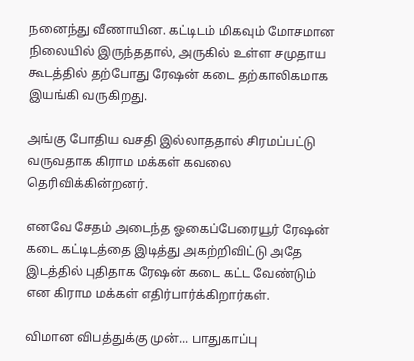நனைந்து வீணாயின. கட்டிடம் மிகவும் மோசமான நிலையில் இருந்ததால், அருகில் உள்ள சமுதாய கூடத்தில் தற்போது ரேஷன் கடை தற்காலிகமாக இயங்கி வருகிறது.

அங்கு போதிய வசதி இல்லாததால் சிரமப்பட்டு வருவதாக கிராம மக்கள் கவலை தெரிவிக்கின்றனர்.

எனவே சேதம் அடைந்த ஓகைப்பேரையூர் ரேஷன் கடை கட்டிடத்தை இடித்து அகற்றிவிட்டு அதே இடத்தில் புதிதாக ரேஷன் கடை கட்ட வேண்டும் என கிராம மக்கள் எதிர்பார்க்கிறார்கள்.

விமான விபத்துக்கு முன்... பாதுகாப்பு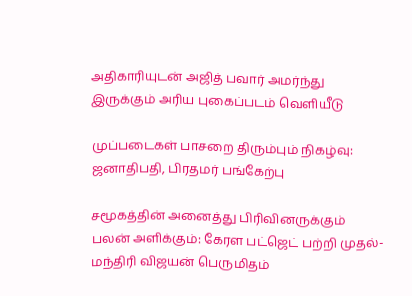அதிகாரியுடன் அஜித் பவார் அமர்ந்து இருக்கும் அரிய புகைப்படம் வெளியீடு

முப்படைகள் பாசறை திரும்பும் நிகழ்வு: ஜனாதிபதி, பிரதமர் பங்கேற்பு

சமூகத்தின் அனைத்து பிரிவினருக்கும் பலன் அளிக்கும்: கேரள பட்ஜெட் பற்றி முதல்-மந்திரி விஜயன் பெருமிதம்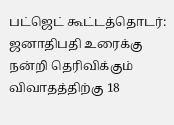பட்ஜெட் கூட்டத்தொடர்: ஜனாதிபதி உரைக்கு நன்றி தெரிவிக்கும் விவாதத்திற்கு 18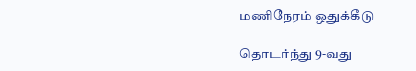மணிநேரம் ஒதுக்கீடு

தொடர்ந்து 9-வது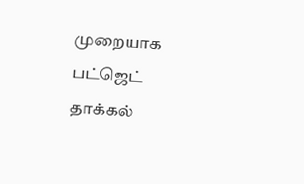முறையாக பட்ஜெட் தாக்கல்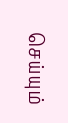செய்யும்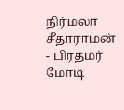நிர்மலா சீதாராமன் - பிரதமர் மோடி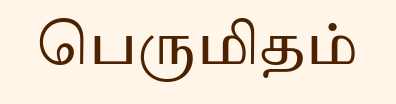பெருமிதம்